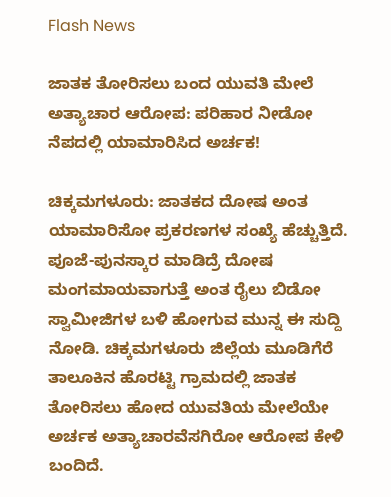Flash News

ಜಾತಕ ತೋರಿಸಲು ಬಂದ ಯುವತಿ ಮೇಲೆ ಅತ್ಯಾಚಾರ ಆರೋಪ: ಪರಿಹಾರ ನೀಡೋ ನೆಪದಲ್ಲಿ ಯಾಮಾರಿಸಿದ ಅರ್ಚಕ!

ಚಿಕ್ಕಮಗಳೂರು: ಜಾತಕದ ದೋಷ ಅಂತ ಯಾಮಾರಿಸೋ ಪ್ರಕರಣಗಳ ಸಂಖ್ಯೆ ಹೆಚ್ಚುತ್ತಿದೆ. ಪೂಜೆ-ಪುನಸ್ಕಾರ ಮಾಡಿದ್ರೆ ದೋಷ ಮಂಗಮಾಯವಾಗುತ್ತೆ ಅಂತ ರೈಲು ಬಿಡೋ ಸ್ವಾಮೀಜಿಗಳ ಬಳಿ ಹೋಗುವ ಮುನ್ನ ಈ ಸುದ್ದಿ ನೋಡಿ. ಚಿಕ್ಕಮಗಳೂರು ಜಿಲ್ಲೆಯ ಮೂಡಿಗೆರೆ ತಾಲೂಕಿನ ಹೊರಟ್ಟಿ ಗ್ರಾಮದಲ್ಲಿ ಜಾತಕ ತೋರಿಸಲು ಹೋದ ಯುವತಿಯ ಮೇಲೆಯೇ ಅರ್ಚಕ ಅತ್ಯಾಚಾರವೆಸಗಿರೋ ಆರೋಪ ಕೇಳಿ ಬಂದಿದೆ.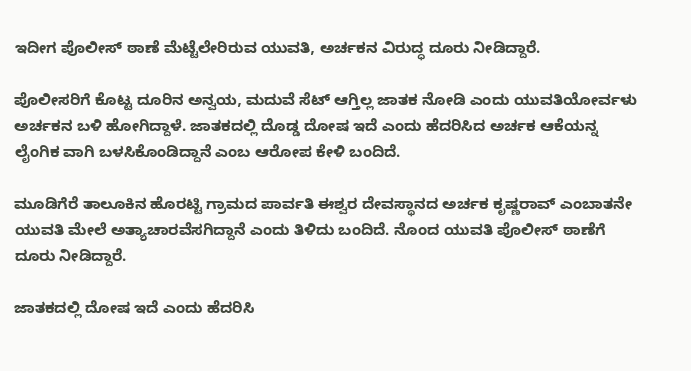ಇದೀಗ ಪೊಲೀಸ್ ಠಾಣೆ ಮೆಟ್ಟೆಲೇರಿರುವ ಯುವತಿ, ಅರ್ಚಕನ ವಿರುದ್ಧ ದೂರು ನೀಡಿದ್ದಾರೆ.

ಪೊಲೀಸರಿಗೆ ಕೊಟ್ಟ ದೂರಿನ ಅನ್ವಯ, ಮದುವೆ ಸೆಟ್ ಆಗ್ತಿಲ್ಲ ಜಾತಕ ನೋಡಿ ಎಂದು ಯುವತಿಯೋರ್ವಳು ಅರ್ಚಕನ ಬಳಿ ಹೋಗಿದ್ದಾಳೆ. ಜಾತಕದಲ್ಲಿ ದೊಡ್ಡ ದೋಷ ಇದೆ ಎಂದು ಹೆದರಿಸಿದ ಅರ್ಚಕ ಆಕೆಯನ್ನ ಲೈಂಗಿಕ ವಾಗಿ ಬಳಸಿಕೊಂಡಿದ್ದಾನೆ ಎಂಬ ಆರೋಪ ಕೇಳಿ ಬಂದಿದೆ.

ಮೂಡಿಗೆರೆ ತಾಲೂಕಿನ ಹೊರಟ್ಟಿ ಗ್ರಾಮದ ಪಾರ್ವತಿ ಈಶ್ವರ ದೇವಸ್ಥಾನದ ಅರ್ಚಕ ಕೃಷ್ಣರಾವ್ ಎಂಬಾತನೇ ಯುವತಿ ಮೇಲೆ ಅತ್ಯಾಚಾರವೆಸಗಿದ್ದಾನೆ ಎಂದು ತಿಳಿದು ಬಂದಿದೆ. ನೊಂದ ಯುವತಿ ಪೊಲೀಸ್ ಠಾಣೆಗೆ ದೂರು‌ ನೀಡಿದ್ದಾರೆ.

ಜಾತಕದಲ್ಲಿ ದೋಷ ಇದೆ ಎಂದು ಹೆದರಿಸಿ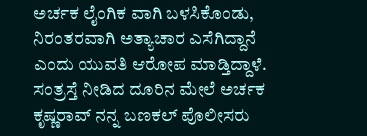ಅರ್ಚಕ ಲೈಂಗಿಕ ವಾಗಿ ಬಳಸಿಕೊಂಡು, ನಿರಂತರವಾಗಿ ಅತ್ಯಾಚಾರ ಎಸೆಗಿದ್ದಾನೆ ಎಂದು ಯುವತಿ ಆರೋಪ ಮಾಡ್ತಿದ್ದಾಳೆ. ಸಂತ್ರಸ್ತೆ ನೀಡಿದ ದೂರಿನ ಮೇಲೆ ಅರ್ಚಕ ಕೃಷ್ಣರಾವ್ ನನ್ನ ಬಣಕಲ್ ಪೊಲೀಸರು‌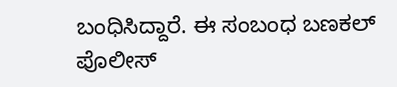ಬಂಧಿಸಿದ್ದಾರೆ. ಈ ಸಂಬಂಧ ಬಣಕಲ್ ಪೊಲೀಸ್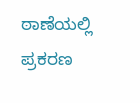ಠಾಣೆಯಲ್ಲಿ ಪ್ರಕರಣ‌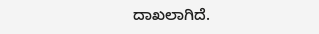ದಾಖಲಾಗಿದೆ.